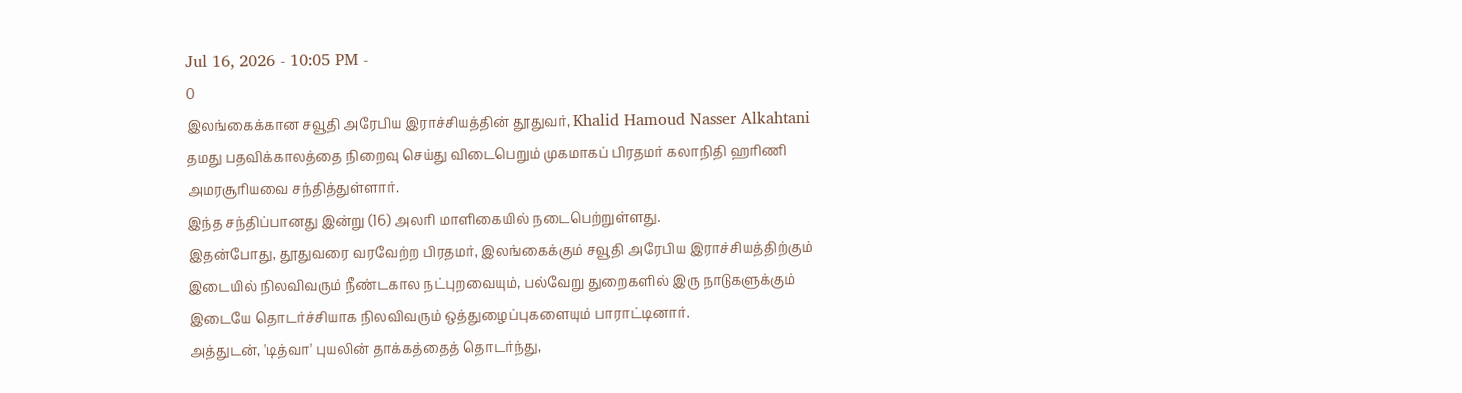Jul 16, 2026 - 10:05 PM -
0
இலங்கைக்கான சவூதி அரேபிய இராச்சியத்தின் தூதுவர், Khalid Hamoud Nasser Alkahtani தமது பதவிக்காலத்தை நிறைவு செய்து விடைபெறும் முகமாகப் பிரதமர் கலாநிதி ஹரிணி அமரசூரியவை சந்தித்துள்ளார்.
இந்த சந்திப்பானது இன்று (16) அலரி மாளிகையில் நடைபெற்றுள்ளது.
இதன்போது, தூதுவரை வரவேற்ற பிரதமர், இலங்கைக்கும் சவூதி அரேபிய இராச்சியத்திற்கும் இடையில் நிலவிவரும் நீண்டகால நட்புறவையும், பல்வேறு துறைகளில் இரு நாடுகளுக்கும் இடையே தொடர்ச்சியாக நிலவிவரும் ஒத்துழைப்புகளையும் பாராட்டினார்.
அத்துடன், 'டித்வா' புயலின் தாக்கத்தைத் தொடர்ந்து,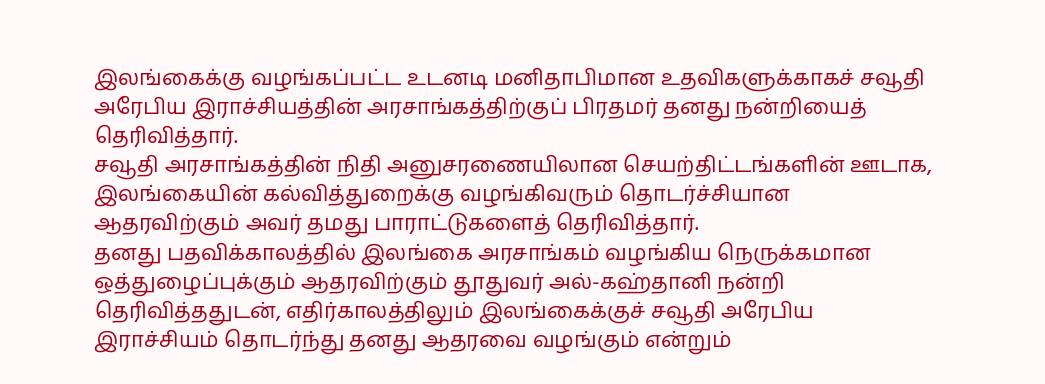இலங்கைக்கு வழங்கப்பட்ட உடனடி மனிதாபிமான உதவிகளுக்காகச் சவூதி அரேபிய இராச்சியத்தின் அரசாங்கத்திற்குப் பிரதமர் தனது நன்றியைத் தெரிவித்தார்.
சவூதி அரசாங்கத்தின் நிதி அனுசரணையிலான செயற்திட்டங்களின் ஊடாக, இலங்கையின் கல்வித்துறைக்கு வழங்கிவரும் தொடர்ச்சியான ஆதரவிற்கும் அவர் தமது பாராட்டுகளைத் தெரிவித்தார்.
தனது பதவிக்காலத்தில் இலங்கை அரசாங்கம் வழங்கிய நெருக்கமான ஒத்துழைப்புக்கும் ஆதரவிற்கும் தூதுவர் அல்-கஹ்தானி நன்றி தெரிவித்ததுடன், எதிர்காலத்திலும் இலங்கைக்குச் சவூதி அரேபிய இராச்சியம் தொடர்ந்து தனது ஆதரவை வழங்கும் என்றும்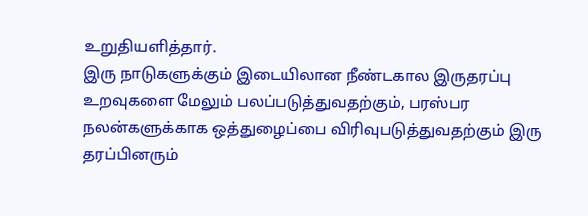உறுதியளித்தார்.
இரு நாடுகளுக்கும் இடையிலான நீண்டகால இருதரப்பு உறவுகளை மேலும் பலப்படுத்துவதற்கும், பரஸ்பர நலன்களுக்காக ஒத்துழைப்பை விரிவுபடுத்துவதற்கும் இரு தரப்பினரும்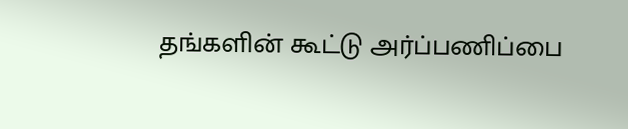தங்களின் கூட்டு அர்ப்பணிப்பை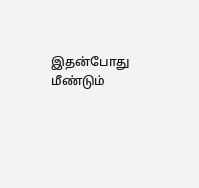இதன்போது மீண்டும்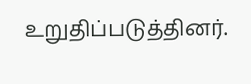உறுதிப்படுத்தினர்.